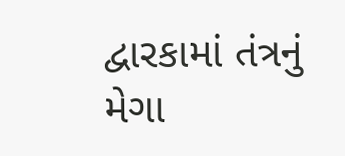દ્વારકામાં તંત્રનું મેગા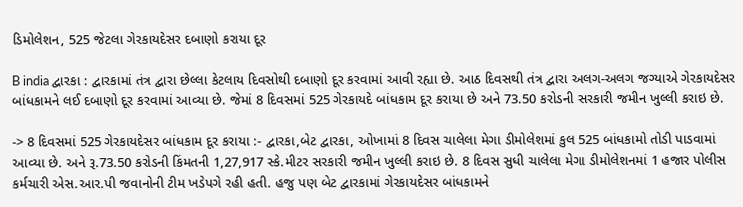ડિમોલેશન, 525 જેટલા ગેરકાયદેસર દબાણો કરાયા દૂર

B india દ્વારકા : દ્વારકામાં તંત્ર દ્વારા છેલ્લા કેટલાય દિવસોથી દબાણો દૂર કરવામાં આવી રહ્યા છે. આઠ દિવસથી તંત્ર દ્વારા અલગ-અલગ જગ્યાએ ગેરકાયદેસર બાંધકામને લઈ દબાણો દૂર કરવામાં આવ્યા છે. જેમાં 8 દિવસમાં 525 ગેરકાયદે બાંધકામ દૂર કરાયા છે અને 73.50 કરોડની સરકારી જમીન ખુલ્લી કરાઇ છે.

-> 8 દિવસમાં 525 ગેરકાયદેસર બાંધકામ દૂર કરાયા :- દ્વારકા,બેટ દ્વારકા, ઓખામાં 8 દિવસ ચાલેલા મેગા ડીમોલેશમાં કુલ 525 બાંધકામો તોડી પાડવામાં આવ્યા છે. અને રૂ.73.50 કરોડની કિંમતની 1,27,917 સ્કે.મીટર સરકારી જમીન ખુલ્લી કરાઇ છે. 8 દિવસ સુધી ચાલેલા મેગા ડીમોલેશનમાં 1 હજાર પોલીસ કર્મચારી એસ.આર.પી જવાનોની ટીમ ખડેપગે રહી હતી. હજુ પણ બેટ દ્વારકામાં ગેરકાયદેસર બાંધકામને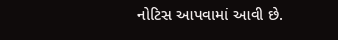નોટિસ આપવામાં આવી છે.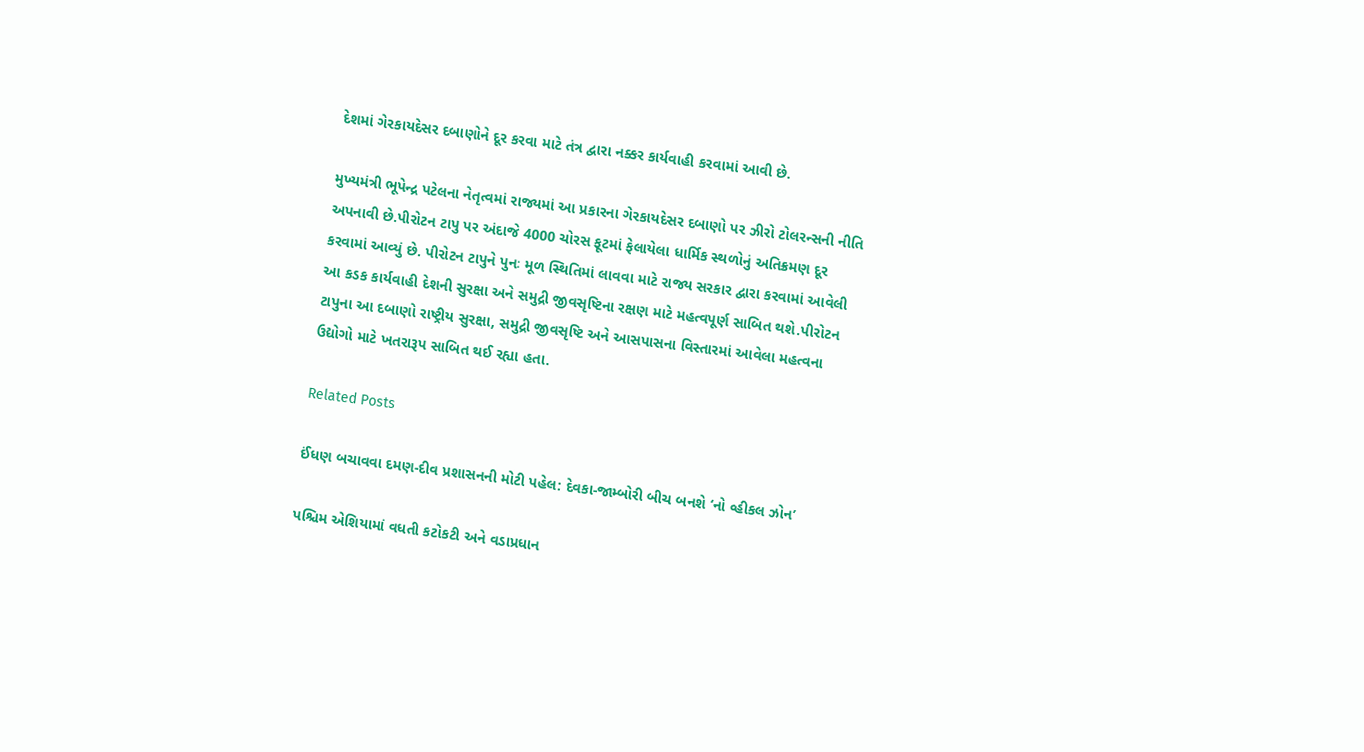દેશમાં ગેરકાયદેસર દબાણોને દૂર કરવા માટે તંત્ર દ્વારા નક્કર કાર્યવાહી કરવામાં આવી છે.

મુખ્યમંત્રી ભૂપેન્દ્ર પટેલના નેતૃત્વમાં રાજ્યમાં આ પ્રકારના ગેરકાયદેસર દબાણો પર ઝીરો ટોલરન્સની નીતિ અપનાવી છે.પીરોટન ટાપુ પર અંદાજે 4000 ચોરસ ફૂટમાં ફેલાયેલા ધાર્મિક સ્થળોનું અતિક્રમણ દૂર કરવામાં આવ્યું છે. પીરોટન ટાપુને પુનઃ મૂળ સ્થિતિમાં લાવવા માટે રાજ્ય સરકાર દ્વારા કરવામાં આવેલી આ કડક કાર્યવાહી દેશની સુરક્ષા અને સમુદ્રી જીવસૃષ્ટિના રક્ષણ માટે મહત્વપૂર્ણ સાબિત થશે.પીરોટન ટાપુના આ દબાણો રાષ્ટ્રીય સુરક્ષા, સમુદ્રી જીવસૃષ્ટિ અને આસપાસના વિસ્તારમાં આવેલા મહત્વના ઉદ્યોગો માટે ખતરારૂપ સાબિત થઈ રહ્યા હતા.

Related Posts

ઈંધણ બચાવવા દમણ-દીવ પ્રશાસનની મોટી પહેલ: દેવકા-જામ્બોરી બીચ બનશે ‘નો વ્હીકલ ઝોન’

પશ્ચિમ એશિયામાં વધતી કટોકટી અને વડાપ્રધાન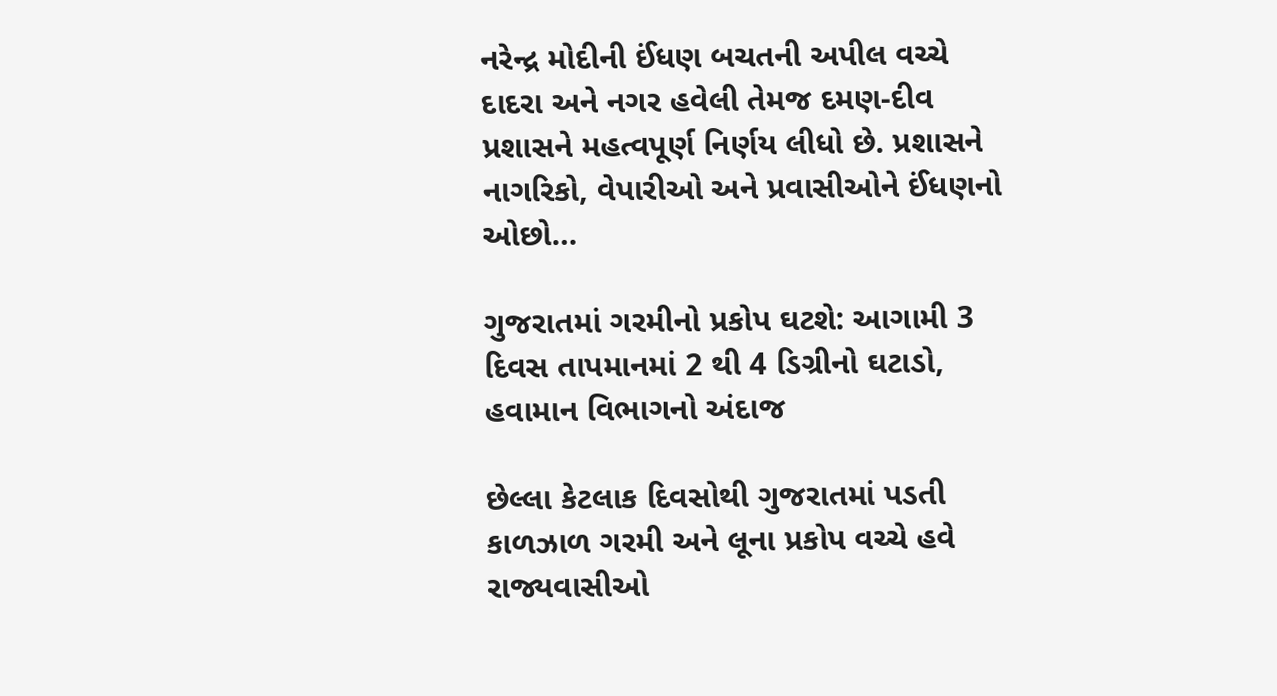નરેન્દ્ર મોદીની ઈંધણ બચતની અપીલ વચ્ચે દાદરા અને નગર હવેલી તેમજ દમણ-દીવ પ્રશાસને મહત્વપૂર્ણ નિર્ણય લીધો છે. પ્રશાસને નાગરિકો, વેપારીઓ અને પ્રવાસીઓને ઈંધણનો ઓછો…

ગુજરાતમાં ગરમીનો પ્રકોપ ઘટશે: આગામી 3 દિવસ તાપમાનમાં 2 થી 4 ડિગ્રીનો ઘટાડો, હવામાન વિભાગનો અંદાજ

છેલ્લા કેટલાક દિવસોથી ગુજરાતમાં પડતી કાળઝાળ ગરમી અને લૂના પ્રકોપ વચ્ચે હવે રાજ્યવાસીઓ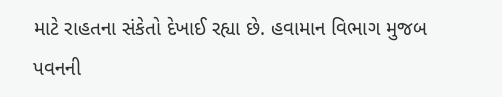માટે રાહતના સંકેતો દેખાઈ રહ્યા છે. હવામાન વિભાગ મુજબ પવનની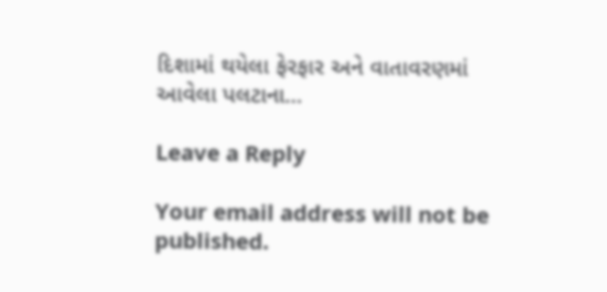દિશામાં થયેલા ફેરફાર અને વાતાવરણમાં આવેલા પલટાના…

Leave a Reply

Your email address will not be published.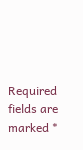Required fields are marked *